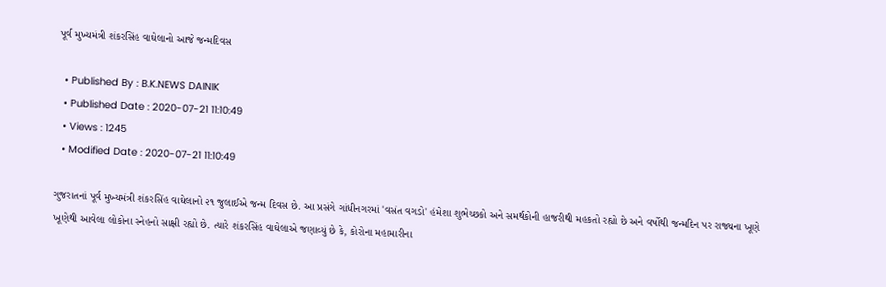પૂર્વ મુખ્યમંત્રી શંકરસિંહ વાઘેલાનો આજે જન્મદિવસ

  • Published By : B.K.NEWS DAINIK
  • Published Date : 2020-07-21 11:10:49
  • Views : 1245
  • Modified Date : 2020-07-21 11:10:49

ગુજરાતનાં પૂર્વ મુખ્યમંત્રી શંકરસિંહ વાઘેલાનો ૨૧ જુલાઈએ જન્મ દિવસ છે. આ પ્રસંગે ગાંધીનગરમાં 'વસંત વગડો' હંમેશા શુભેચ્છકો અને સમર્થકોની હાજરીથી મહકતો રહ્યો છે અને વર્ષોથી જન્મદિન પર રાજ્યના ખૂણે ખૂણેથી આવેલા લોકોના સ્નેહનો સાક્ષી રહ્યો છે. ત્યારે શંકરસિંહ વાઘેલાએ જણાવ્યું છે કે, કોરોના મહામારીના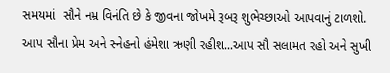સમયમાં  સૌને નમ્ર વિનંતિ છે કે જીવના જોખમે રૂબરૂ શુભેચ્છાઓ આપવાનું ટાળશો. આપ સૌના પ્રેમ અને સ્નેહનો હંમેશા ઋણી રહીશ...આપ સૌ સલામત રહો અને સુખી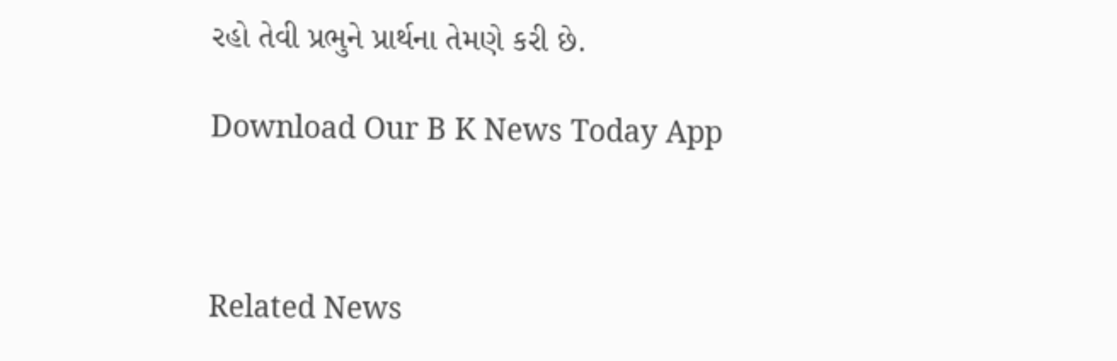રહો તેવી પ્રભુને પ્રાર્થના તેમણે કરી છે.

Download Our B K News Today App



Related News